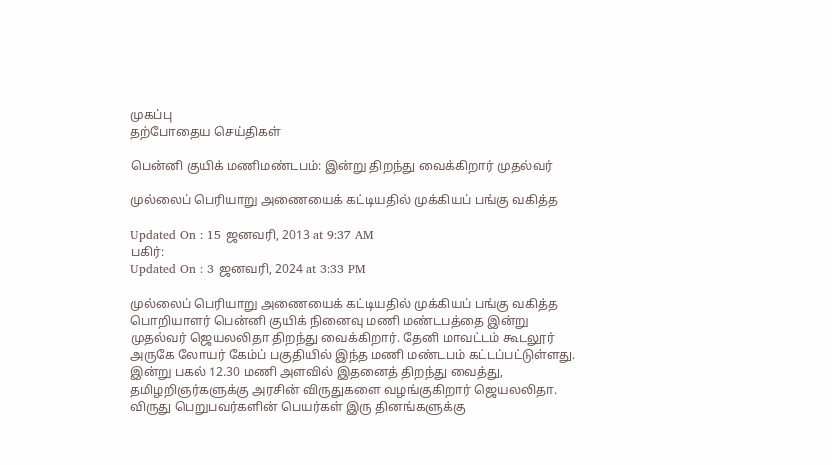முகப்பு
தற்போதைய செய்திகள்

பென்னி குயிக் மணிமண்டபம்: இன்று திறந்து வைக்கிறார் முதல்வர்

முல்லைப் பெரியாறு அணையைக் கட்டியதில் முக்கியப் பங்கு வகித்த

Updated On : 15 ஜனவரி, 2013 at 9:37 AM
பகிர்:
Updated On : 3 ஜனவரி, 2024 at 3:33 PM

முல்லைப் பெரியாறு அணையைக் கட்டியதில் முக்கியப் பங்கு வகித்த பொறியாளர் பென்னி குயிக் நினைவு மணி மண்டபத்தை இன்று முதல்வர் ஜெயலலிதா திறந்து வைக்கிறார். தேனி மாவட்டம் கூடலூர் அருகே லோயர் கேம்ப் பகுதியில் இந்த மணி மண்டபம் கட்டப்பட்டுள்ளது. இன்று பகல் 12.30 மணி அளவில் இதனைத் திறந்து வைத்து, தமிழறிஞர்களுக்கு அரசின் விருதுகளை வழங்குகிறார் ஜெயலலிதா. விருது பெறுபவர்களின் பெயர்கள் இரு தினங்களுக்கு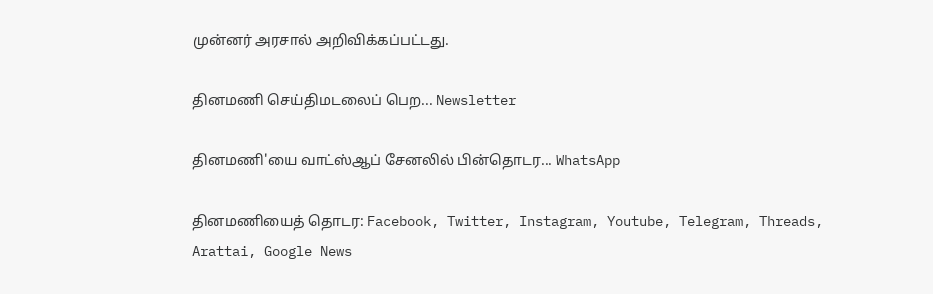முன்னர் அரசால் அறிவிக்கப்பட்டது.

தினமணி செய்திமடலைப் பெற... Newsletter

தினமணி'யை வாட்ஸ்ஆப் சேனலில் பின்தொடர... WhatsApp

தினமணியைத் தொடர: Facebook, Twitter, Instagram, Youtube, Telegram, Threads, Arattai, Google News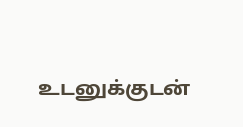உடனுக்குடன்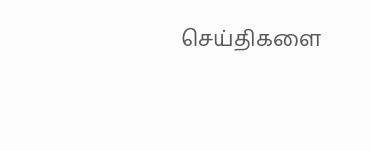செய்திகளை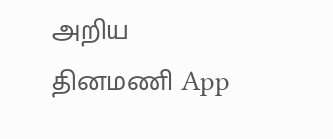அறிய தினமணி App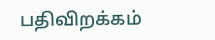பதிவிறக்கம்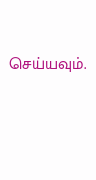செய்யவும்.